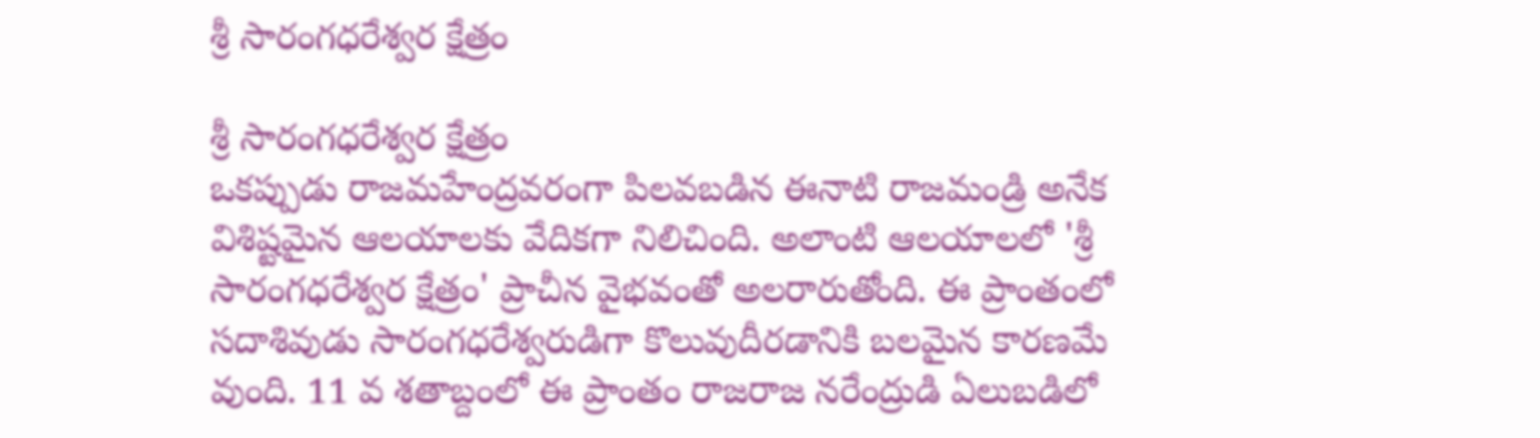శ్రీ సారంగధరేశ్వర క్షేత్రం

శ్రీ సారంగధరేశ్వర క్షేత్రం
ఒకప్పుడు రాజమహేంద్రవరంగా పిలవబడిన ఈనాటి రాజమండ్రి అనేక విశిష్టమైన ఆలయాలకు వేదికగా నిలిచింది. అలాంటి ఆలయాలలో 'శ్రీ సారంగధరేశ్వర క్షేత్రం' ప్రాచీన వైభవంతో అలరారుతోంది. ఈ ప్రాంతంలో సదాశివుడు సారంగధరేశ్వరుడిగా కొలువుదీరడానికి బలమైన కారణమే వుంది. 11 వ శతాబ్దంలో ఈ ప్రాంతం రాజరాజ నరేంద్రుడి ఏలుబడిలో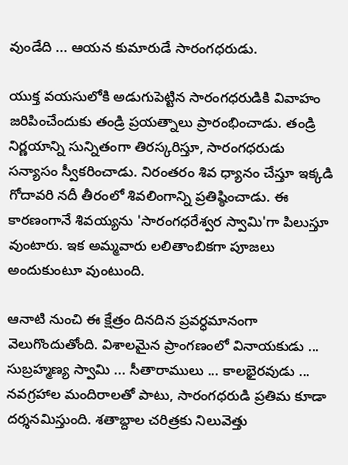వుండేది ... ఆయన కుమారుడే సారంగధరుడు.

యుక్త వయసులోకి అడుగుపెట్టిన సారంగధరుడికి వివాహం జరిపించేందుకు తండ్రి ప్రయత్నాలు ప్రారంభించాడు. తండ్రి నిర్ణయాన్ని సున్నితంగా తిరస్కరిస్తూ, సారంగధరుడు సన్యాసం స్వీకరించాడు. నిరంతరం శివ ధ్యానం చేస్తూ ఇక్కడి గోదావరి నదీ తీరంలో శివలింగాన్ని ప్రతిష్ఠించాడు. ఈ కారణంగానే శివయ్యను 'సారంగధరేశ్వర స్వామి'గా పిలుస్తూ వుంటారు. ఇక అమ్మవారు లలితాంబికగా పూజలు అందుకుంటూ వుంటుంది.

ఆనాటి నుంచి ఈ క్షేత్రం దినదిన ప్రవర్ధమానంగా వెలుగొందుతోంది. విశాలమైన ప్రాంగణంలో వినాయకుడు ... సుబ్రహ్మణ్య స్వామి ... సీతారాములు ... కాలభైరవుడు ... నవగ్రహాల మందిరాలతో పాటు, సారంగధరుడి ప్రతిమ కూడా దర్శనమిస్తుంది. శతాబ్దాల చరిత్రకు నిలువెత్తు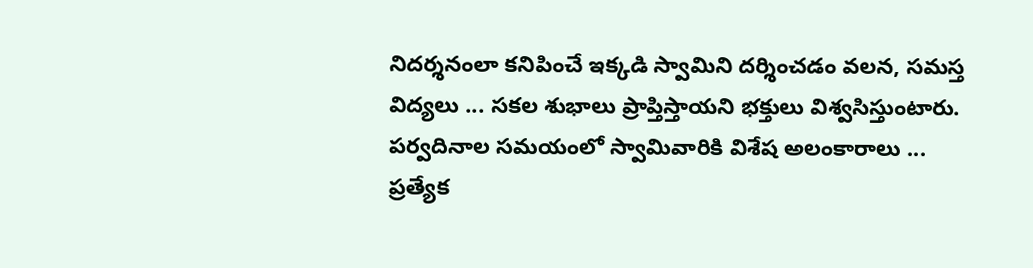నిదర్శనంలా కనిపించే ఇక్కడి స్వామిని దర్శించడం వలన, సమస్త విద్యలు ... సకల శుభాలు ప్రాప్తిస్తాయని భక్తులు విశ్వసిస్తుంటారు. పర్వదినాల సమయంలో స్వామివారికి విశేష అలంకారాలు ... ప్రత్యేక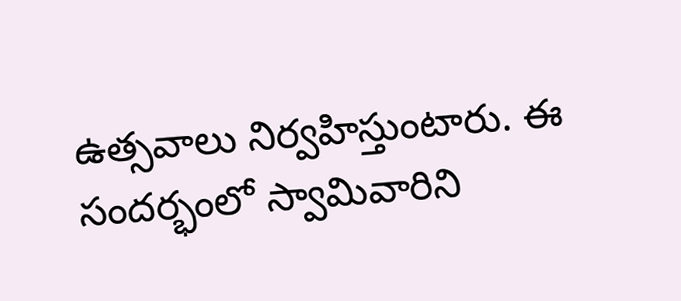ఉత్సవాలు నిర్వహిస్తుంటారు. ఈ సందర్భంలో స్వామివారిని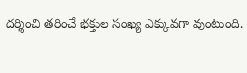దర్శించి తరించే భక్తుల సంఖ్య ఎక్కువగా వుంటుంది.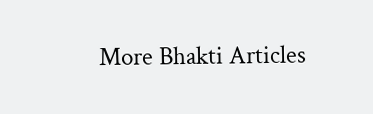More Bhakti Articles